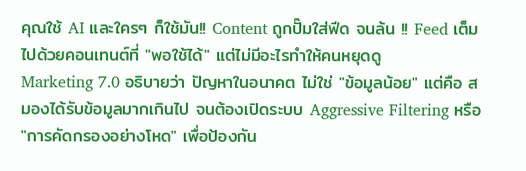คุณใช้ AI และใครๆ ก็ใช้มัน!! Content ถูกปั๊มใส่ฟีด จนล้น !! Feed เต็มไปด้วยคอนเทนต์ที่ "พอใช้ได้" แต่ไม่มีอะไรทำให้คนหยุดดู
Marketing 7.0 อธิบายว่า ปัญหาในอนาคต ไม่ใช่ "ข้อมูลน้อย" แต่คือ สมองได้รับข้อมูลมากเกินไป จนต้องเปิดระบบ Aggressive Filtering หรือ "การคัดกรองอย่างโหด" เพื่อป้องกัน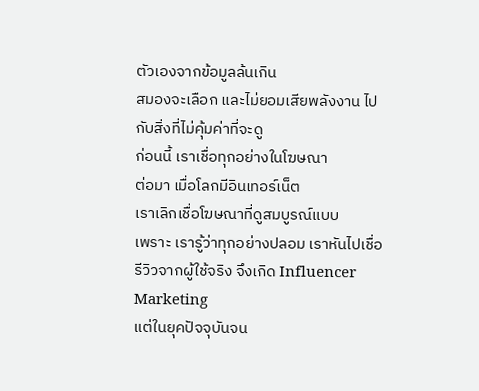ตัวเองจากข้อมูลล้นเกิน
สมองจะเลือก และไม่ยอมเสียพลังงาน ไปกับสิ่งที่ไม่คุ้มค่าที่จะดู
ก่อนนี้ เราเชื่อทุกอย่างในโฆษณา
ต่อมา เมื่อโลกมีอินเทอร์เน็ต
เราเลิกเชื่อโฆษณาที่ดูสมบูรณ์แบบ
เพราะ เรารู้ว่าทุกอย่างปลอม เราหันไปเชื่อรีวิวจากผู้ใช้จริง จึงเกิด Influencer Marketing
แต่ในยุคปัจจุบันจน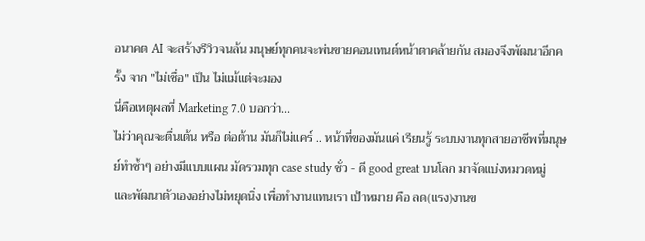อนาคต AI จะสร้างรีวิวจนล้น มนุษย์ทุกคนจะพ่นขายคอนเทนต์หน้าตาคล้ายกัน สมองจึงพัฒนาอีกครั้ง จาก "ไม่เชื่อ" เป็น ไม่แม้แต่จะมอง
นี่คือเหตุผลที่ Marketing 7.0 บอกว่า...
ไม่ว่าคุณจะตื่นเต้น หรือ ต่อต้าน มันก็ไม่แคร์ .. หน้าที่ของมันแค่ เรียนรู้ ระบบงานทุกสายอาชีพที่มนุษย์ทำซ้ำๆ อย่างมีแบบแผน มัดรวมทุก case study ชั่ว - ดี good great บนโลก มาจัดแบ่งหมวดหมู่ และพัฒนาตัวเองอย่างไม่หยุดนิ่ง เพื่อทำงานแทนเรา เป้าหมาย คือ ลด(แรง)งานข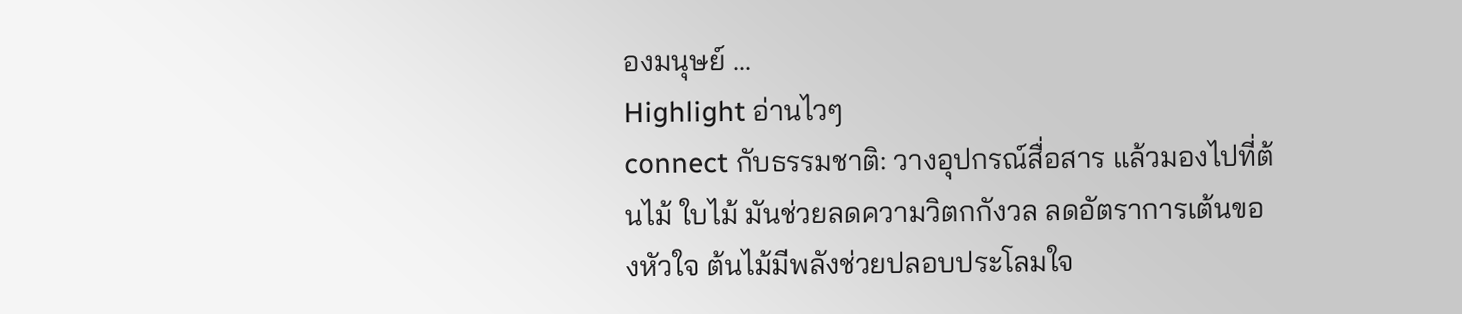องมนุษย์ ...
Highlight อ่านไวๆ
connect กับธรรมชาติ: วางอุปกรณ์สื่อสาร แล้วมองไปที่ต้นไม้ ใบไม้ มันช่วยลดความวิตกกังวล ลดอัตราการเต้นของหัวใจ ต้นไม้มีพลังช่วยปลอบประโลมใจ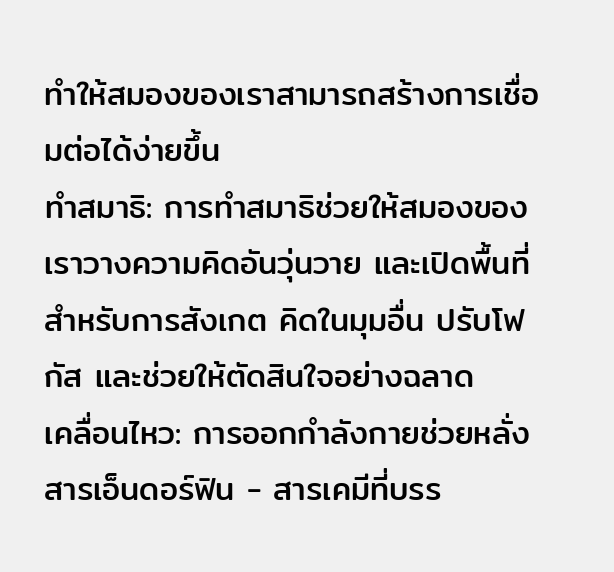ทำให้สมองของเราสามารถสร้างการเชื่อมต่อได้ง่ายขึ้น
ทำสมาธิ: การทำสมาธิช่วยให้สมองของเราวางความคิดอันวุ่นวาย และเปิดพื้นที่สำหรับการสังเกต คิดในมุมอื่น ปรับโฟกัส และช่วยให้ตัดสินใจอย่างฉลาด
เคลื่อนไหว: การออกกำลังกายช่วยหลั่งสารเอ็นดอร์ฟิน - สารเคมีที่บรร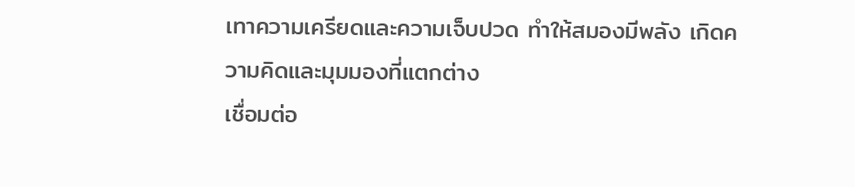เทาความเครียดและความเจ็บปวด ทำให้สมองมีพลัง เกิดความคิดและมุมมองที่แตกต่าง
เชื่อมต่อ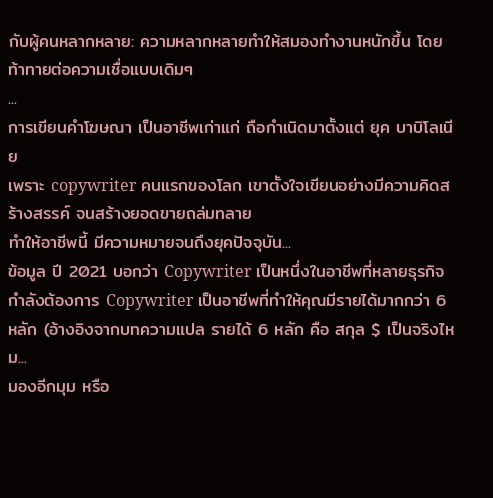กับผู้คนหลากหลาย: ความหลากหลายทำให้สมองทำงานหนักขึ้น โดยท้าทายต่อความเชื่อแบบเดิมๆ
...
การเขียนคำโฆษณา เป็นอาชีพเก่าแก่ ถือกำเนิดมาตั้งแต่ ยุค บาบิโลเนีย
เพราะ copywriter คนแรกของโลก เขาตั้งใจเขียนอย่างมีความคิดสร้างสรรค์ จนสร้างยอดขายถล่มทลาย
ทำให้อาชีพนี้ มีความหมายจนถึงยุคปัจจุบัน...
ข้อมูล ปี 2021 บอกว่า Copywriter เป็นหนึ่งในอาชีพที่หลายธุรกิจกำลังต้องการ Copywriter เป็นอาชีพที่ทำให้คุณมีรายได้มากกว่า 6 หลัก (อ้างอิงจากบทความแปล รายได้ 6 หลัก คือ สกุล $ เป็นจริงไหม...
มองอีกมุม หรือ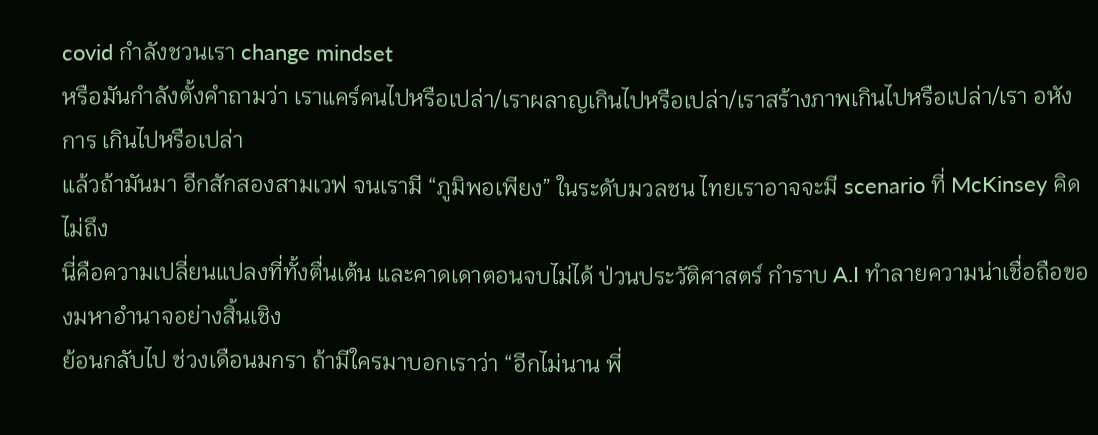covid กำลังชวนเรา change mindset
หรือมันกำลังตั้งคำถามว่า เราแคร์คนไปหรือเปล่า/เราผลาญเกินไปหรือเปล่า/เราสร้างภาพเกินไปหรือเปล่า/เรา อหังการ เกินไปหรือเปล่า
แล้วถ้ามันมา อีกสักสองสามเวฟ จนเรามี “ภูมิพอเพียง” ในระดับมวลชน ไทยเราอาจจะมี scenario ที่ McKinsey คิดไม่ถึง
นี่คือความเปลี่ยนแปลงที่ทั้งตื่นเต้น และคาดเดาตอนจบไม่ได้ ป่วนประวัติศาสตร์ กำราบ A.I ทำลายความน่าเชื่อถือของมหาอำนาจอย่างสิ้นเชิง
ย้อนกลับไป ช่วงเดือนมกรา ถ้ามีใครมาบอกเราว่า “อีกไม่นาน พี่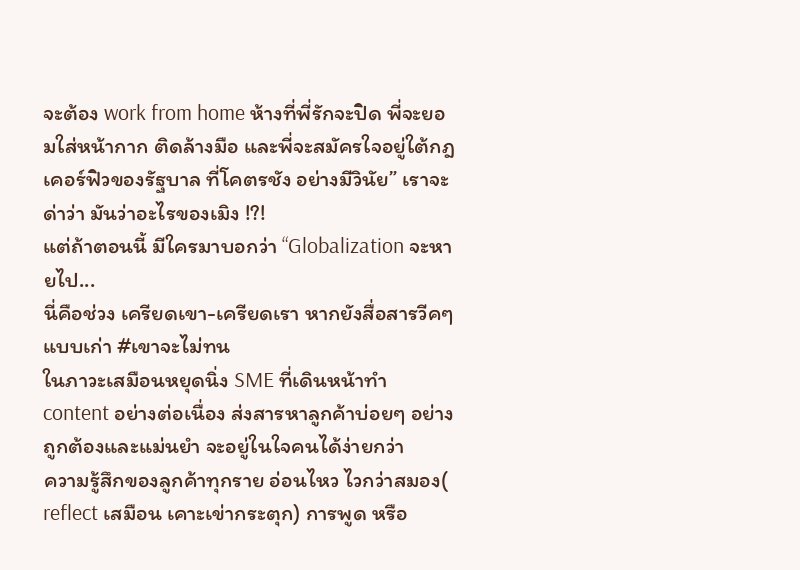จะต้อง work from home ห้างที่พี่รักจะปิด พี่จะยอมใส่หน้ากาก ติดล้างมือ และพี่จะสมัครใจอยู่ใต้กฎเคอร์ฟิวของรัฐบาล ที่โคตรชัง อย่างมีวินัย” เราจะด่าว่า มันว่าอะไรของเมิง !?!
แต่ถ้าตอนนี้ มีใครมาบอกว่า “Globalization จะหายไป...
นี่คือช่วง เครียดเขา-เครียดเรา หากยังสื่อสารวีคๆแบบเก่า #เขาจะไม่ทน
ในภาวะเสมือนหยุดนิ่ง SME ที่เดินหน้าทำ content อย่างต่อเนื่อง ส่งสารหาลูกค้าบ่อยๆ อย่างถูกต้องและแม่นยำ จะอยู่ในใจคนได้ง่ายกว่า
ความรู้สึกของลูกค้าทุกราย อ่อนไหว ไวกว่าสมอง( reflect เสมือน เคาะเข่ากระตุก) การพูด หรือ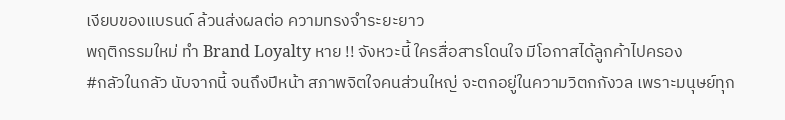เงียบของแบรนด์ ล้วนส่งผลต่อ ความทรงจำระยะยาว
พฤติกรรมใหม่ ทำ Brand Loyalty หาย !! จังหวะนี้ ใครสื่อสารโดนใจ มีโอกาสได้ลูกค้าไปครอง
#กลัวในกลัว นับจากนี้ จนถึงปีหน้า สภาพจิตใจคนส่วนใหญ่ จะตกอยู่ในความวิตกกังวล เพราะมนุษย์ทุก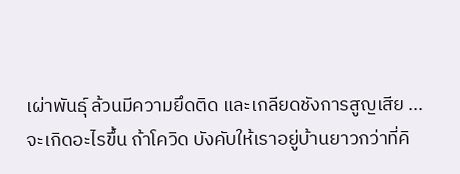เผ่าพันธุ์ ล้วนมีความยึดติด และเกลียดชังการสูญเสีย ...
จะเกิดอะไรขึ้น ถ้าโควิด บังคับให้เราอยู่บ้านยาวกว่าที่คิ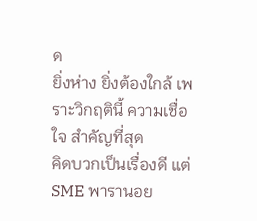ด
ยิ่งห่าง ยิ่งต้องใกล้ เพราะวิกฤตินี้ ความเชื่อใจ สำคัญที่สุด
คิดบวกเป็นเรื่องดี แต่ SME พารานอย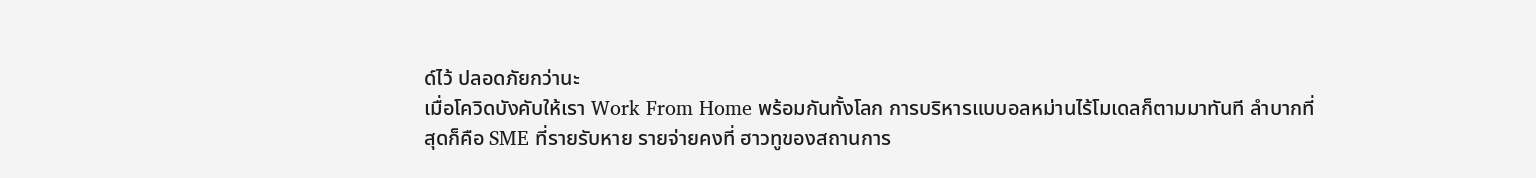ด์ไว้ ปลอดภัยกว่านะ
เมื่อโควิดบังคับให้เรา Work From Home พร้อมกันทั้งโลก การบริหารแบบอลหม่านไร้โมเดลก็ตามมาทันที ลำบากที่สุดก็คือ SME ที่รายรับหาย รายจ่ายคงที่ ฮาวทูของสถานการ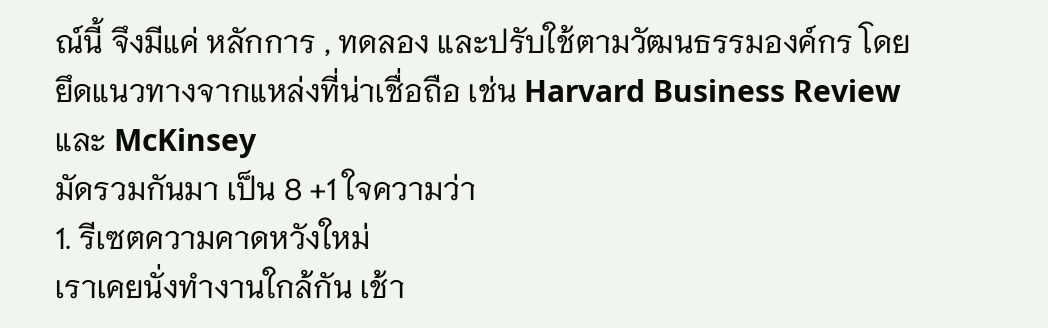ณ์นี้ จึงมีแค่ หลักการ , ทดลอง และปรับใช้ตามวัฒนธรรมองค์กร โดยยึดแนวทางจากแหล่งที่น่าเชื่อถือ เช่น Harvard Business Review และ McKinsey
มัดรวมกันมา เป็น 8 +1 ใจความว่า
1. รีเซตความคาดหวังใหม่
เราเคยนั่งทำงานใกล้กัน เช้า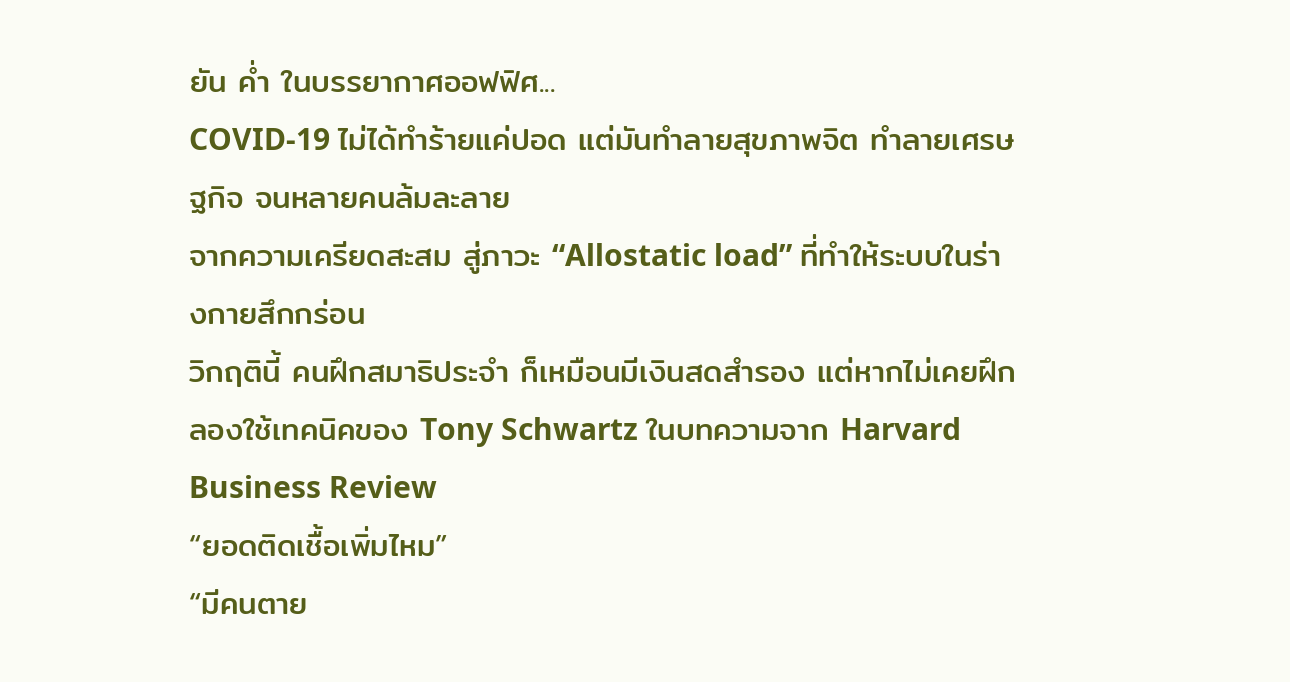ยัน ค่ำ ในบรรยากาศออฟฟิศ...
COVID-19 ไม่ได้ทำร้ายแค่ปอด แต่มันทำลายสุขภาพจิต ทำลายเศรษฐกิจ จนหลายคนล้มละลาย
จากความเครียดสะสม สู่ภาวะ “Allostatic load” ที่ทำให้ระบบในร่างกายสึกกร่อน
วิกฤตินี้ คนฝึกสมาธิประจำ ก็เหมือนมีเงินสดสำรอง แต่หากไม่เคยฝึก ลองใช้เทคนิคของ Tony Schwartz ในบทความจาก Harvard Business Review
“ยอดติดเชื้อเพิ่มไหม”
“มีคนตาย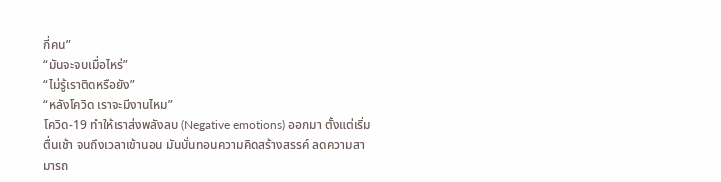กี่คน”
“มันจะจบเมื่อไหร่”
“ไม่รู้เราติดหรือยัง”
“หลังโควิด เราจะมีงานไหม”
โควิด-19 ทำให้เราส่งพลังลบ (Negative emotions) ออกมา ตั้งแต่เริ่มตื่นเช้า จนถึงเวลาเข้านอน มันบั่นทอนความคิดสร้างสรรค์ ลดความสามารถ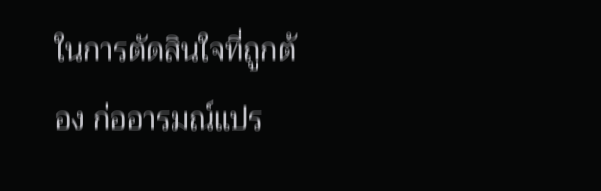ในการตัดสินใจที่ถูกต้อง ก่ออารมณ์แปร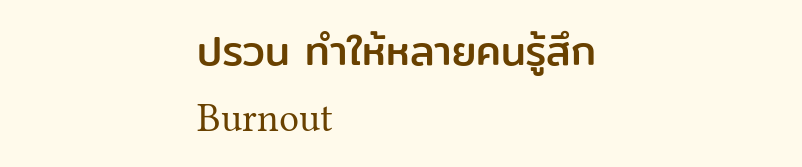ปรวน ทำให้หลายคนรู้สึก Burnout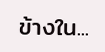ข้างใน...